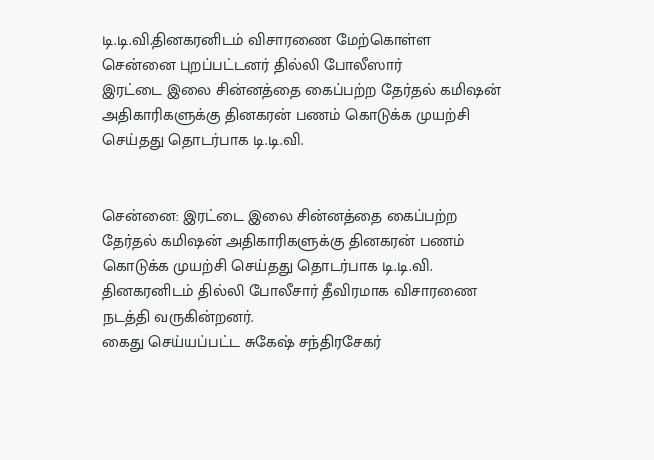டி.டி.வி.தினகரனிடம் விசாரணை மேற்கொள்ள சென்னை புறப்பட்டனர் தில்லி போலீஸார்
இரட்டை இலை சின்னத்தை கைப்பற்ற தேர்தல் கமிஷன் அதிகாரிகளுக்கு தினகரன் பணம் கொடுக்க முயற்சி செய்தது தொடர்பாக டி.டி.வி.


சென்னை: இரட்டை இலை சின்னத்தை கைப்பற்ற தேர்தல் கமிஷன் அதிகாரிகளுக்கு தினகரன் பணம் கொடுக்க முயற்சி செய்தது தொடர்பாக டி.டி.வி. தினகரனிடம் தில்லி போலீசார் தீவிரமாக விசாரணை நடத்தி வருகின்றனர்.
கைது செய்யப்பட்ட சுகேஷ் சந்திரசேகர்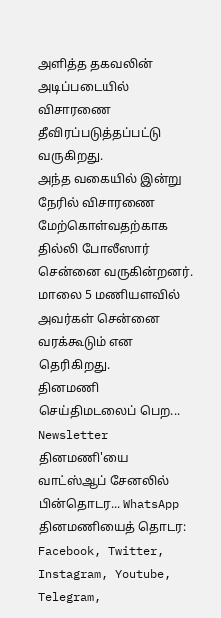அளித்த தகவலின் அடிப்படையில் விசாரணை தீவிரப்படுத்தப்பட்டு வருகிறது.
அந்த வகையில் இன்று நேரில் விசாரணை மேற்கொள்வதற்காக தில்லி போலீஸார் சென்னை வருகின்றனர். மாலை 5 மணியளவில் அவர்கள் சென்னை வரக்கூடும் என தெரிகிறது.
தினமணி செய்திமடலைப் பெற... Newsletter
தினமணி'யை வாட்ஸ்ஆப் சேனலில் பின்தொடர... WhatsApp
தினமணியைத் தொடர: Facebook, Twitter, Instagram, Youtube, Telegram,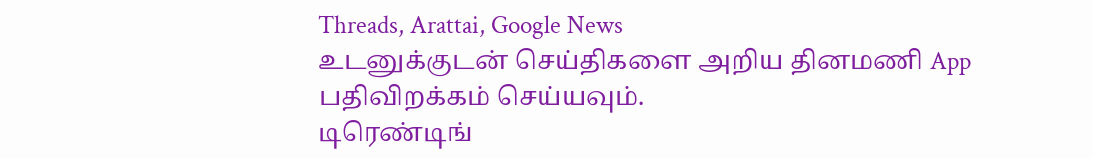Threads, Arattai, Google News
உடனுக்குடன் செய்திகளை அறிய தினமணி App பதிவிறக்கம் செய்யவும்.
டிரெண்டிங்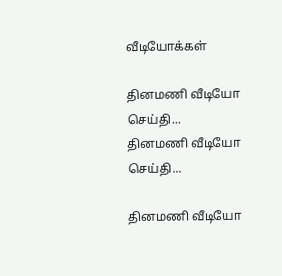வீடியோக்கள்

தினமணி வீடியோ செய்தி...
தினமணி வீடியோ செய்தி...

தினமணி வீடியோ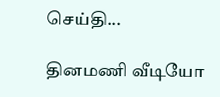செய்தி...

தினமணி வீடியோ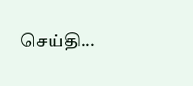செய்தி...